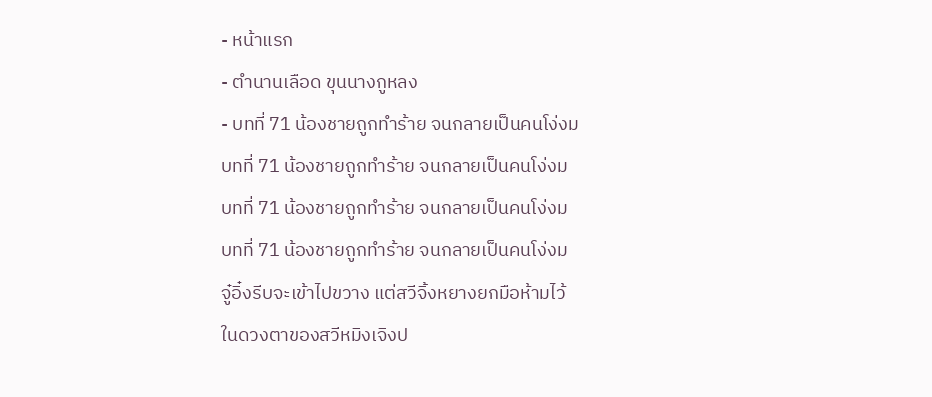- หน้าแรก
- ตำนานเลือด ขุนนางกูหลง
- บทที่ 71 น้องชายถูกทำร้าย จนกลายเป็นคนโง่งม
บทที่ 71 น้องชายถูกทำร้าย จนกลายเป็นคนโง่งม
บทที่ 71 น้องชายถูกทำร้าย จนกลายเป็นคนโง่งม
บทที่ 71 น้องชายถูกทำร้าย จนกลายเป็นคนโง่งม
จู๋อิ๋งรีบจะเข้าไปขวาง แต่สวีจิ้งหยางยกมือห้ามไว้
ในดวงตาของสวีหมิงเจิงป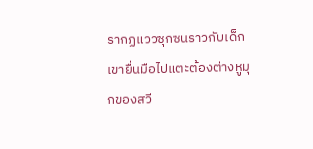รากฏแววซุกซนราวกับเด็ก เขายื่นมือไปแตะต้องต่างหูมุกของสวี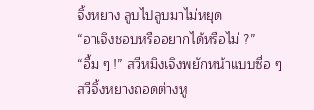จิ้งหยาง ลูบไปลูบมาไม่หยุด
“อาเจิงชอบหรืออยากได้หรือไม่ ?”
“อื้ม ๆ !” สวีหมิงเจิงพยักหน้าแบบซื่อ ๆ
สวีจิ้งหยางถอดต่างหู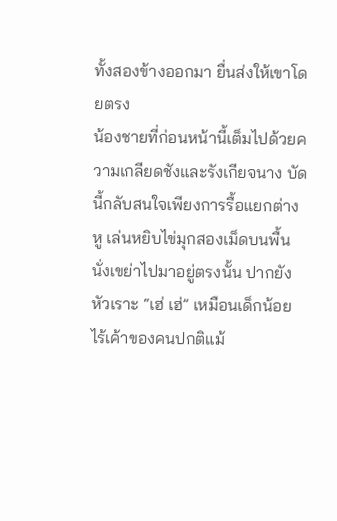ทั้งสองข้างออกมา ยื่นส่งให้เขาโดยตรง
น้องชายที่ก่อนหน้านี้เต็มไปด้วยความเกลียดชังและรังเกียจนาง บัดนี้กลับสนใจเพียงการรื้อแยกต่างหู เล่นหยิบไข่มุกสองเม็ดบนพื้นนั่งเขย่าไปมาอยู่ตรงนั้น ปากยังหัวเราะ “เฮ่ เฮ่” เหมือนเด็กน้อย ไร้เค้าของคนปกติแม้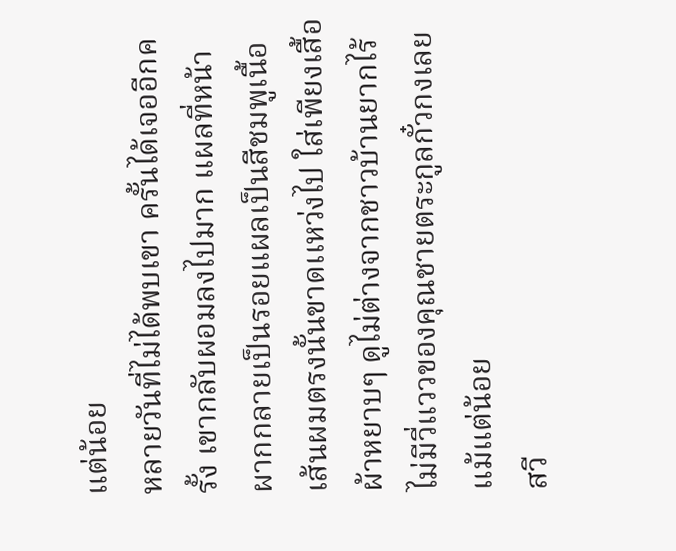แต่น้อย
หลายวันที่ไม่ได้พบเขา ครั้นได้เจออีกครั้ง เขากลับผอมลงไปมาก แผลที่หน้าผากกลายเป็นรอยแผลเป็นสีชมพูเนื้อ เส้นผมตรงนั้นขาดเเหว่งไป ใส่เพียงเสื้อผ้าหยาบๆ ดูไม่ต่างจากชาวบ้านยากไร้ ไม่มีวี่แววของคุณชายตระกูลกั๋วกงเลยแม้แต่น้อย
สวี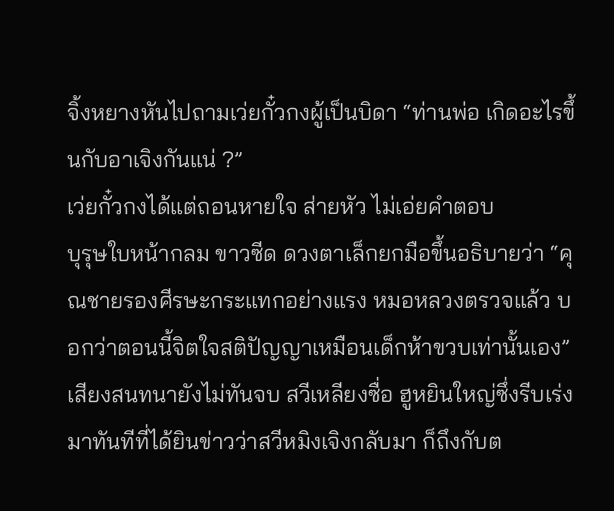จิ้งหยางหันไปถามเว่ยกั๋วกงผู้เป็นบิดา “ท่านพ่อ เกิดอะไรขึ้นกับอาเจิงกันแน่ ?”
เว่ยกั๋วกงได้แต่ถอนหายใจ ส่ายหัว ไม่เอ่ยคำตอบ
บุรุษใบหน้ากลม ขาวซีด ดวงตาเล็กยกมือขึ้นอธิบายว่า “คุณชายรองศีรษะกระแทกอย่างแรง หมอหลวงตรวจแล้ว บอกว่าตอนนี้จิตใจสติปัญญาเหมือนเด็กห้าขวบเท่านั้นเอง”
เสียงสนทนายังไม่ทันจบ สวีเหลียงซื่อ ฮูหยินใหญ่ซึ่งรีบเร่งมาทันทีที่ได้ยินข่าวว่าสวีหมิงเจิงกลับมา ก็ถึงกับต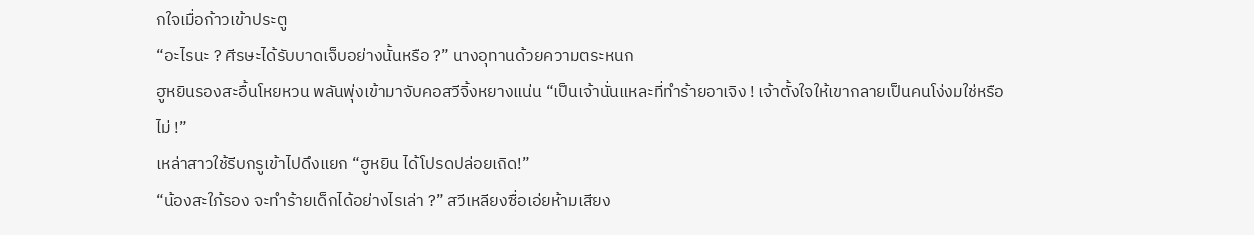กใจเมื่อก้าวเข้าประตู
“อะไรนะ ? ศีรษะได้รับบาดเจ็บอย่างนั้นหรือ ?” นางอุทานด้วยความตระหนก
ฮูหยินรองสะอื้นโหยหวน พลันพุ่งเข้ามาจับคอสวีจิ้งหยางแน่น “เป็นเจ้านั่นแหละที่ทำร้ายอาเจิง ! เจ้าตั้งใจให้เขากลายเป็นคนโง่งมใช่หรือไม่ !”
เหล่าสาวใช้รีบกรูเข้าไปดึงแยก “ฮูหยิน ได้โปรดปล่อยเถิด!”
“น้องสะใภ้รอง จะทำร้ายเด็กได้อย่างไรเล่า ?” สวีเหลียงซื่อเอ่ยห้ามเสียง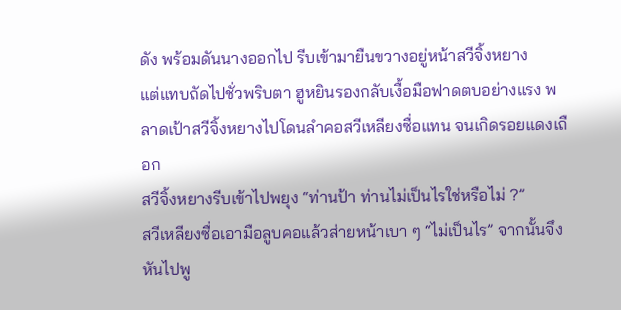ดัง พร้อมดันนางออกไป รีบเข้ามายืนขวางอยู่หน้าสวีจิ้งหยาง
แต่แทบถัดไปชั่วพริบตา ฮูหยินรองกลับเงื้อมือฟาดตบอย่างแรง พลาดเป้าสวีจิ้งหยางไปโดนลำคอสวีเหลียงซื่อแทน จนเกิดรอยแดงเถือก
สวีจิ้งหยางรีบเข้าไปพยุง “ท่านป้า ท่านไม่เป็นไรใช่หรือไม่ ?”
สวีเหลียงซื่อเอามือลูบคอแล้วส่ายหน้าเบา ๆ “ไม่เป็นไร” จากนั้นจึงหันไปพู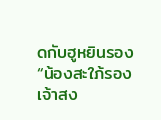ดกับฮูหยินรอง “น้องสะใภ้รอง เจ้าสง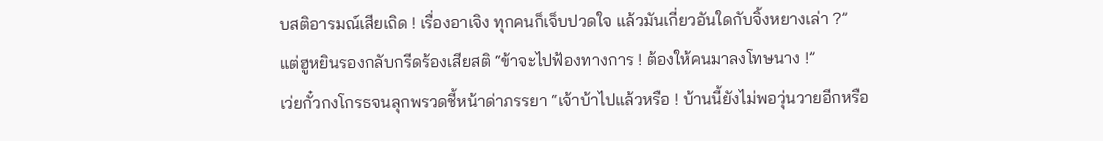บสติอารมณ์เสียเถิด ! เรื่องอาเจิง ทุกคนก็เจ็บปวดใจ แล้วมันเกี่ยวอันใดกับจิ้งหยางเล่า ?”
แต่ฮูหยินรองกลับกรีดร้องเสียสติ “ข้าจะไปฟ้องทางการ ! ต้องให้คนมาลงโทษนาง !”
เว่ยกั๋วกงโกรธจนลุกพรวดชี้หน้าด่าภรรยา “เจ้าบ้าไปแล้วหรือ ! บ้านนี้ยังไม่พอวุ่นวายอีกหรือ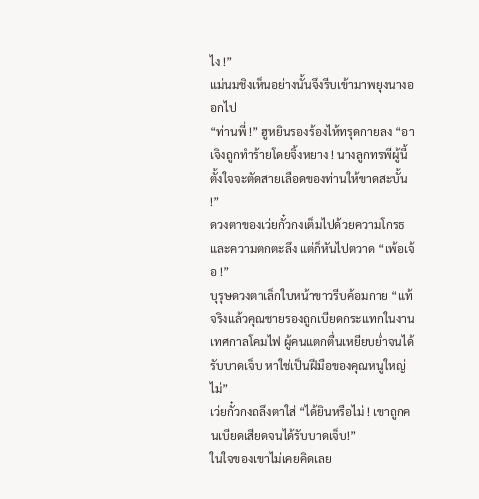ไง !”
แม่นมชิงเห็นอย่างนั้นจึงรีบเข้ามาพยุงนางออกไป
“ท่านพี่ !” ฮูหยินรองร้องไห้ทรุดกายลง “อาเจิงถูกทำร้ายโดยจิ้งหยาง ! นางลูกทรพีผู้นี้ตั้งใจจะตัดสายเลือดของท่านให้ขาดสะบั้น !”
ดวงตาของเว่ยกั๋วกงเต็มไปด้วยความโกรธและความตกตะลึง แต่ก็หันไปตวาด “เพ้อเจ้อ !”
บุรุษดวงตาเล็กใบหน้าขาวรีบค้อมกาย “แท้จริงแล้วคุณชายรองถูกเบียดกระแทกในงานเทศกาลโคมไฟ ผู้คนแตกตื่นเหยียบย่ำจนได้รับบาดเจ็บ หาใช่เป็นฝีมือของคุณหนูใหญ่ไม่”
เว่ยกั๋วกงถลึงตาใส่ “ได้ยินหรือไม่ ! เขาถูกคนเบียดเสียดจนได้รับบาดเจ็บ!”
ในใจของเขาไม่เคยคิดเลย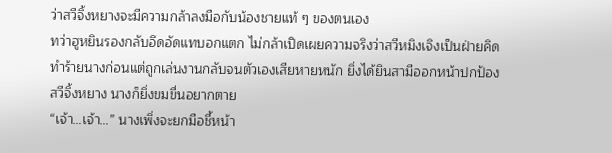ว่าสวีจิ้งหยางจะมีความกล้าลงมือกับน้องชายแท้ ๆ ของตนเอง
ทว่าฮูหยินรองกลับอึดอัดแทบอกแตก ไม่กล้าเปิดเผยความจริงว่าสวีหมิงเจิงเป็นฝ่ายคิดทำร้ายนางก่อนแต่ถูกเล่นงานกลับจนตัวเองเสียหายหนัก ยิ่งได้ยินสามีออกหน้าปกป้องสวีจิ้งหยาง นางก็ยิ่งขมขื่นอยากตาย
“เจ้า…เจ้า…” นางเพิ่งจะยกมือชี้หน้า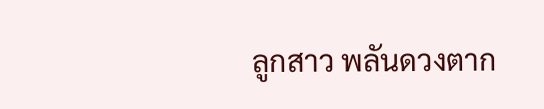ลูกสาว พลันดวงตาก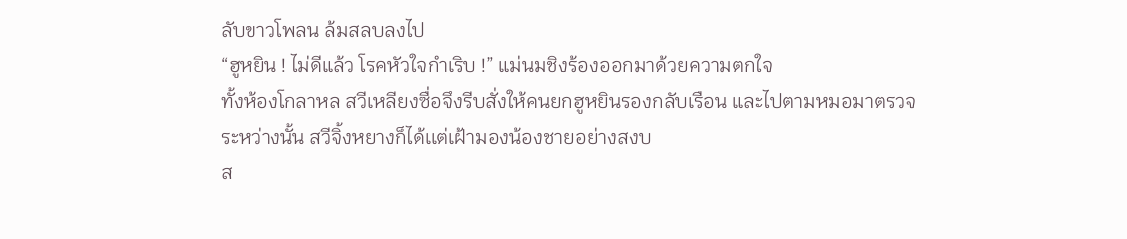ลับขาวโพลน ล้มสลบลงไป
“ฮูหยิน ! ไม่ดีแล้ว โรคหัวใจกำเริบ !” แม่นมชิงร้องออกมาด้วยความตกใจ
ทั้งห้องโกลาหล สวีเหลียงซื่อจึงรีบสั่งให้คนยกฮูหยินรองกลับเรือน และไปตามหมอมาตรวจ
ระหว่างนั้น สวีจิ้งหยางก็ได้เเต่เฝ้ามองน้องชายอย่างสงบ
ส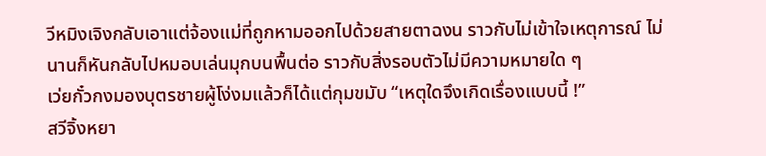วีหมิงเจิงกลับเอาแต่จ้องแม่ที่ถูกหามออกไปด้วยสายตาฉงน ราวกับไม่เข้าใจเหตุการณ์ ไม่นานก็หันกลับไปหมอบเล่นมุกบนพื้นต่อ ราวกับสิ่งรอบตัวไม่มีความหมายใด ๆ
เว่ยกั๋วกงมองบุตรชายผู้โง่งมแล้วก็ได้เเต่กุมขมับ “เหตุใดจึงเกิดเรื่องแบบนี้ !”
สวีจิ้งหยา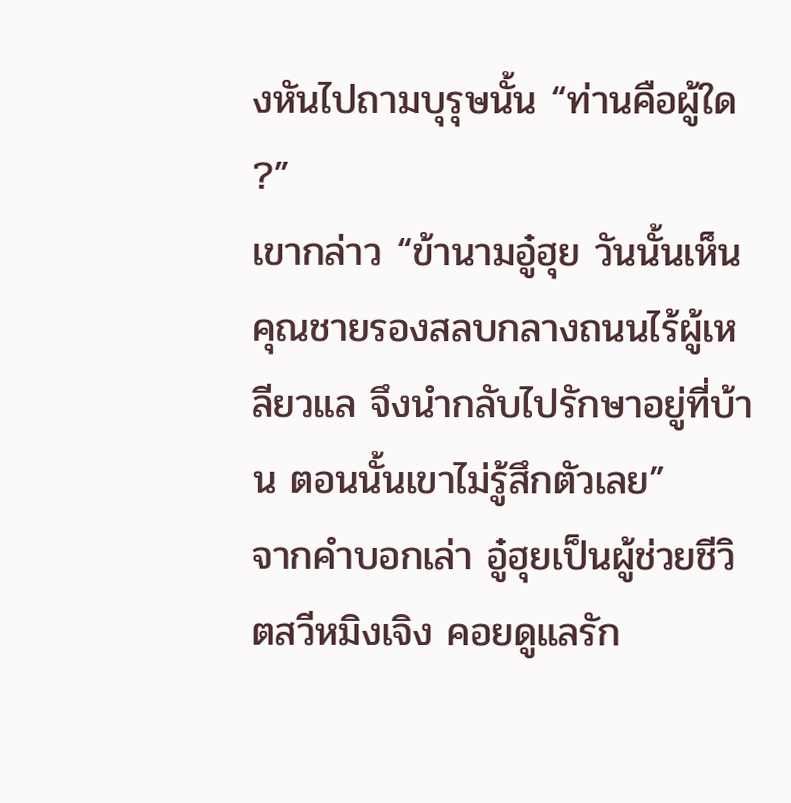งหันไปถามบุรุษนั้น “ท่านคือผู้ใด ?”
เขากล่าว “ข้านามอู๋ฮุย วันนั้นเห็นคุณชายรองสลบกลางถนนไร้ผู้เหลียวแล จึงนำกลับไปรักษาอยู่ที่บ้าน ตอนนั้นเขาไม่รู้สึกตัวเลย”
จากคำบอกเล่า อู๋ฮุยเป็นผู้ช่วยชีวิตสวีหมิงเจิง คอยดูแลรัก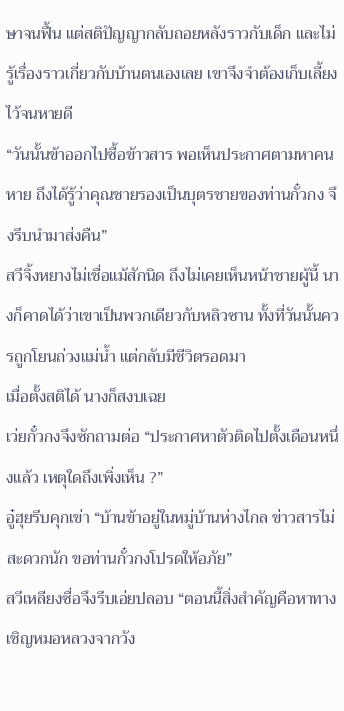ษาจนฟื้น แต่สติปัญญากลับถอยหลังราวกับเด็ก และไม่รู้เรื่องราวเกี่ยวกับบ้านตนเองเลย เขาจึงจำต้องเก็บเลี้ยงไว้จนหายดี
“วันนั้นข้าออกไปซื้อข้าวสาร พอเห็นประกาศตามหาคนหาย ถึงได้รู้ว่าคุณชายรองเป็นบุตรชายของท่านกั๋วกง จึงรีบนำมาส่งคืน”
สวีจิ้งหยางไม่เชื่อแม้สักนิด ถึงไม่เคยเห็นหน้าชายผู้นี้ นางก็คาดได้ว่าเขาเป็นพวกเดียวกับหลิวซาน ทั้งที่วันนั้นควรถูกโยนถ่วงแม่น้ำ แต่กลับมีชีวิตรอดมา
เมื่อตั้งสติได้ นางก็สงบเฉย
เว่ยกั๋วกงจึงซักถามต่อ “ประกาศหาตัวติดไปตั้งเดือนหนึ่งแล้ว เหตุใดถึงเพิ่งเห็น ?”
อู๋ฮุยรีบคุกเข่า “บ้านข้าอยู่ในหมู่บ้านห่างไกล ข่าวสารไม่สะดวกนัก ขอท่านกั๋วกงโปรดให้อภัย”
สวีเหลียงซื่อจึงรีบเอ่ยปลอบ “ตอนนี้สิ่งสำคัญคือหาทางเชิญหมอหลวงจากวัง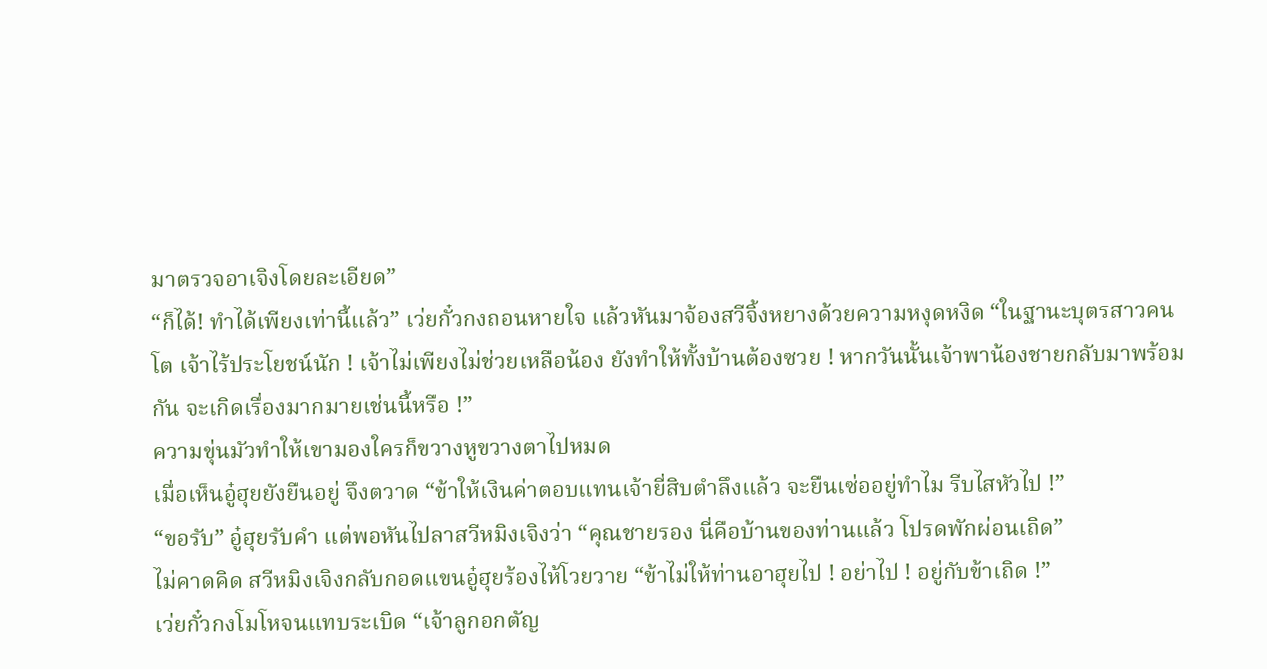มาตรวจอาเจิงโดยละเอียด”
“ก็ได้! ทำได้เพียงเท่านี้แล้ว” เว่ยกั๋วกงถอนหายใจ แล้วหันมาจ้องสวีจิ้งหยางด้วยความหงุดหงิด “ในฐานะบุตรสาวคนโต เจ้าไร้ประโยชน์นัก ! เจ้าไม่เพียงไม่ช่วยเหลือน้อง ยังทำให้ทั้งบ้านต้องซวย ! หากวันนั้นเจ้าพาน้องชายกลับมาพร้อมกัน จะเกิดเรื่องมากมายเช่นนี้หรือ !”
ความขุ่นมัวทำให้เขามองใครก็ขวางหูขวางตาไปหมด
เมื่อเห็นอู๋ฮุยยังยืนอยู่ จึงตวาด “ข้าให้เงินค่าตอบแทนเจ้ายี่สิบตำลึงแล้ว จะยืนเซ่ออยู่ทำไม รีบไสหัวไป !”
“ขอรับ” อู๋ฮุยรับคำ แต่พอหันไปลาสวีหมิงเจิงว่า “คุณชายรอง นี่คือบ้านของท่านแล้ว โปรดพักผ่อนเถิด”
ไม่คาดคิด สวีหมิงเจิงกลับกอดแขนอู๋ฮุยร้องไห้โวยวาย “ข้าไม่ให้ท่านอาฮุยไป ! อย่าไป ! อยู่กับข้าเถิด !”
เว่ยกั๋วกงโมโหจนแทบระเบิด “เจ้าลูกอกตัญ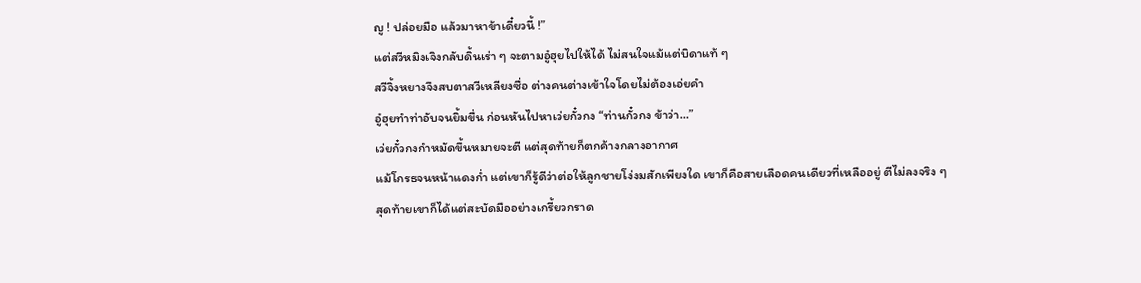ญู ! ปล่อยมือ แล้วมาหาข้าเดี๋ยวนี้ !”
แต่สวีหมิงเจิงกลับดิ้นเร่า ๆ จะตามอู๋ฮุยไปให้ได้ ไม่สนใจแม้แต่บิดาแท้ ๆ
สวีจิ้งหยางจึงสบตาสวีเหลียงซื่อ ต่างคนต่างเข้าใจโดยไม่ต้องเอ่ยคำ
อู๋ฮุยทำท่าอับจนยิ้มขื่น ก่อนหันไปหาเว่ยกั๋วกง “ท่านกั๋วกง ข้าว่า…”
เว่ยกั๋วกงกำหมัดขึ้นหมายจะตี แต่สุดท้ายก็ตกค้างกลางอากาศ
แม้โกรธจนหน้าแดงก่ำ แต่เขาก็รู้ดีว่าต่อให้ลูกชายโง่งมสักเพียงใด เขาก็คือสายเลือดคนเดียวที่เหลืออยู่ ตีไม่ลงจริง ๆ
สุดท้ายเขาก็ได้แต่สะบัดมืออย่างเกรี้ยวกราด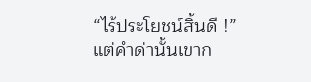“ไร้ประโยชน์สิ้นดี !”
แต่คำด่านั้นเขาก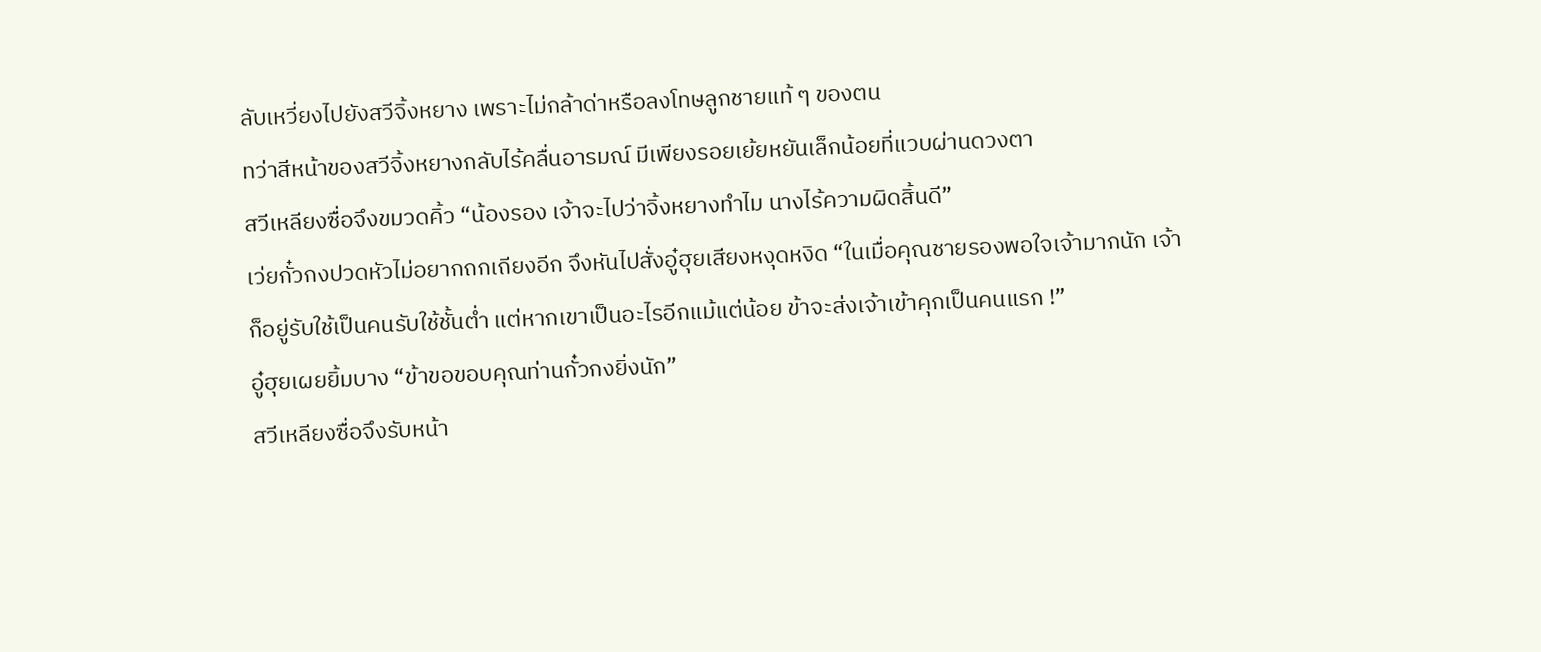ลับเหวี่ยงไปยังสวีจิ้งหยาง เพราะไม่กล้าด่าหรือลงโทษลูกชายแท้ ๆ ของตน
ทว่าสีหน้าของสวีจิ้งหยางกลับไร้คลื่นอารมณ์ มีเพียงรอยเย้ยหยันเล็กน้อยที่แวบผ่านดวงตา
สวีเหลียงซื่อจึงขมวดคิ้ว “น้องรอง เจ้าจะไปว่าจิ้งหยางทำไม นางไร้ความผิดสิ้นดี”
เว่ยกั๋วกงปวดหัวไม่อยากถกเถียงอีก จึงหันไปสั่งอู๋ฮุยเสียงหงุดหงิด “ในเมื่อคุณชายรองพอใจเจ้ามากนัก เจ้าก็อยู่รับใช้เป็นคนรับใช้ชั้นต่ำ แต่หากเขาเป็นอะไรอีกแม้แต่น้อย ข้าจะส่งเจ้าเข้าคุกเป็นคนแรก !”
อู๋ฮุยเผยยิ้มบาง “ข้าขอขอบคุณท่านกั๋วกงยิ่งนัก”
สวีเหลียงซื่อจึงรับหน้า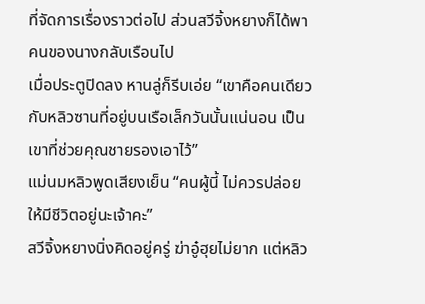ที่จัดการเรื่องราวต่อไป ส่วนสวีจิ้งหยางก็ได้พาคนของนางกลับเรือนไป
เมื่อประตูปิดลง หานลู่ก็รีบเอ่ย “เขาคือคนเดียวกับหลิวซานที่อยู่บนเรือเล็กวันนั้นแน่นอน เป็นเขาที่ช่วยคุณชายรองเอาไว้”
แม่นมหลิวพูดเสียงเย็น “คนผู้นี้ ไม่ควรปล่อยให้มีชีวิตอยู่นะเจ้าคะ”
สวีจิ้งหยางนิ่งคิดอยู่ครู่ ฆ่าอู๋ฮุยไม่ยาก แต่หลิว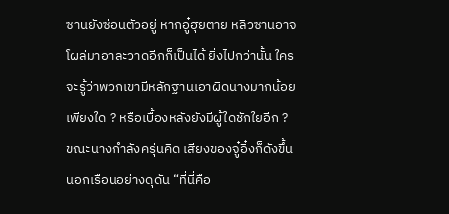ซานยังซ่อนตัวอยู่ หากอู๋ฮุยตาย หลิวซานอาจโผล่มาอาละวาดอีกก็เป็นได้ ยิ่งไปกว่านั้น ใครจะรู้ว่าพวกเขามีหลักฐานเอาผิดนางมากน้อยเพียงใด ? หรือเบื้องหลังยังมีผู้ใดชักใยอีก ?
ขณะนางกำลังครุ่นคิด เสียงของจู๋อิ๋งก็ดังขึ้นนอกเรือนอย่างดุดัน “ที่นี่คือ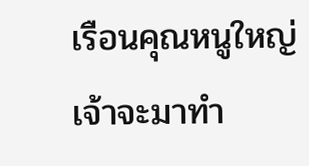เรือนคุณหนูใหญ่ เจ้าจะมาทำ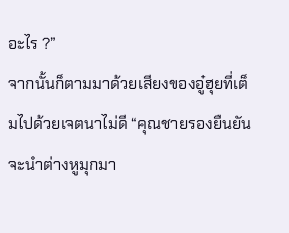อะไร ?”
จากนั้นก็ตามมาด้วยเสียงของอู๋ฮุยที่เต็มไปด้วยเจตนาไม่ดี “คุณชายรองยืนยันจะนำต่างหูมุกมา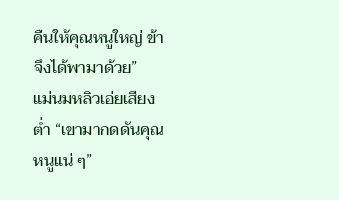คืนให้คุณหนูใหญ่ ข้าจึงได้พามาด้วย”
แม่นมหลิวเอ่ยเสียงต่ำ “เขามากดดันคุณหนูแน่ ๆ”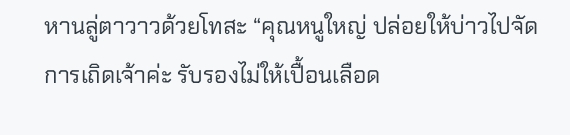หานลู่ตาวาวด้วยโทสะ “คุณหนูใหญ่ ปล่อยให้บ่าวไปจัดการเถิดเจ้าค่ะ รับรองไม่ให้เปื้อนเลือด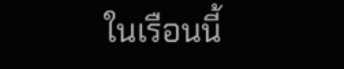ในเรือนนี้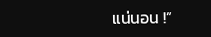แน่นอน !”